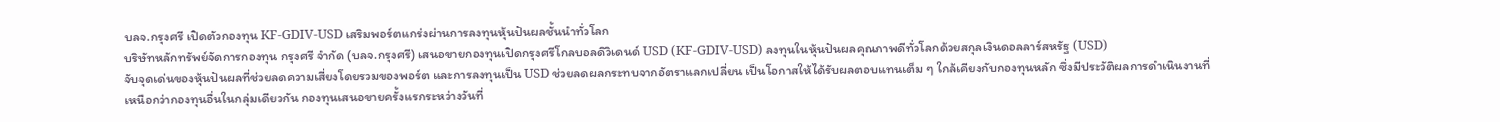บลจ.กรุงศรี เปิดตัวกองทุน KF-GDIV-USD เสริมพอร์ตแกร่งผ่านการลงทุนหุ้นปันผลชั้นนำทั่วโลก
บริษัทหลักทรัพย์จัดการกองทุน กรุงศรี จำกัด (บลจ.กรุงศรี) เสนอขายกองทุนเปิดกรุงศรีโกลบอลดิวิเดนด์ USD (KF-GDIV-USD) ลงทุนในหุ้นปันผลคุณภาพดีทั่วโลกด้วยสกุลเงินดอลลาร์สหรัฐ (USD)
จับจุดเด่นของหุ้นปันผลที่ช่วยลดความเสี่ยงโดยรวมของพอร์ต และการลงทุนเป็น USD ช่วยลดผลกระทบจากอัตราแลกเปลี่ยน เป็นโอกาสให้ได้รับผลตอบแทนเต็ม ๆ ใกล้เคียงกับกองทุนหลัก ซึ่งมีประวัติผลการดำเนินงานที่เหนือกว่ากองทุนอื่นในกลุ่มเดียวกัน กองทุนเสนอขายครั้งแรกระหว่างวันที่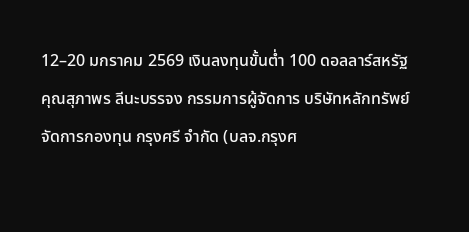12–20 มกราคม 2569 เงินลงทุนขั้นต่ำ 100 ดอลลาร์สหรัฐ
คุณสุภาพร ลีนะบรรจง กรรมการผู้จัดการ บริษัทหลักทรัพย์จัดการกองทุน กรุงศรี จำกัด (บลจ.กรุงศ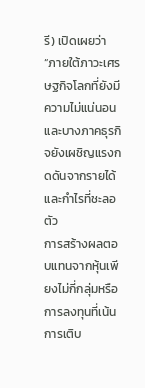รี) เปิดเผยว่า “ภายใต้ภาวะเศรษฐกิจโลกที่ยังมีความไม่แน่นอน และบางภาคธุรกิจยังเผชิญแรงกดดันจากรายได้และกำไรที่ชะลอตัว
การสร้างผลตอบแทนจากหุ้นเพียงไม่กี่กลุ่มหรือการลงทุนที่เน้นการเติบ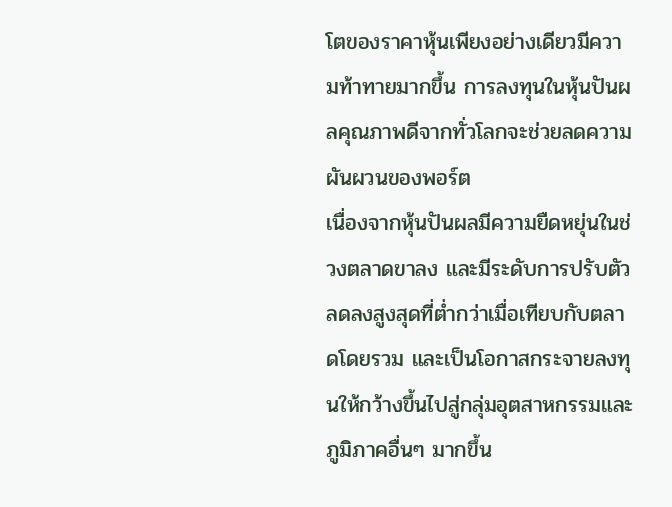โตของราคาหุ้นเพียงอย่างเดียวมีความท้าทายมากขึ้น การลงทุนในหุ้นปันผลคุณภาพดีจากทั่วโลกจะช่วยลดความผันผวนของพอร์ต
เนื่องจากหุ้นปันผลมีความยืดหยุ่นในช่วงตลาดขาลง และมีระดับการปรับตัวลดลงสูงสุดที่ต่ำกว่าเมื่อเทียบกับตลาดโดยรวม และเป็นโอกาสกระจายลงทุนให้กว้างขึ้นไปสู่กลุ่มอุตสาหกรรมและภูมิภาคอื่นๆ มากขึ้น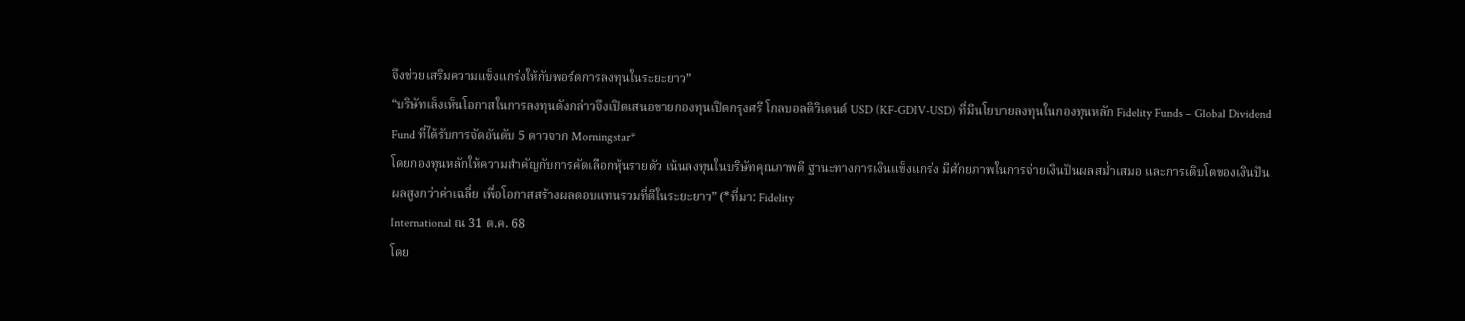จึงช่วยเสริมความแข็งแกร่งให้กับพอร์ตการลงทุนในระยะยาว”
“บริษัทเล็งเห็นโอกาสในการลงทุนดังกล่าวจึงเปิดเสนอขายกองทุนเปิดกรุงศรี โกลบอลดิวิเดนด์ USD (KF-GDIV-USD) ที่มีนโยบายลงทุนในกองทุนหลัก Fidelity Funds – Global Dividend Fund ที่ได้รับการจัดอันดับ 5 ดาวจาก Morningstar*
โดยกองทุนหลักให้ความสำคัญกับการคัดเลือกหุ้นรายตัว เน้นลงทุนในบริษัทคุณภาพดี ฐานะทางการเงินแข็งแกร่ง มีศักยภาพในการจ่ายเงินปันผลสม่ำเสมอ และการเติบโตของเงินปันผลสูงกว่าค่าเฉลี่ย เพื่อโอกาสสร้างผลตอบแทนรวมที่ดีในระยะยาว” (*ที่มา: Fidelity
International ณ 31 ต.ค. 68
โดย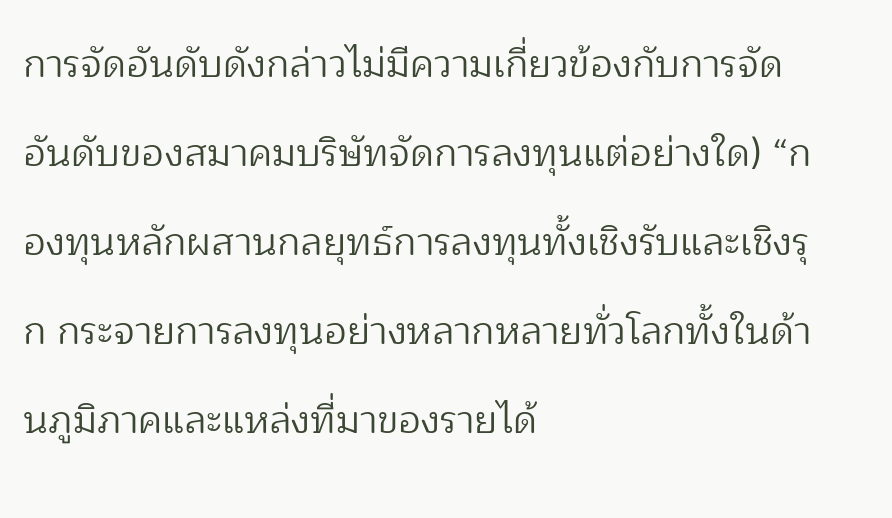การจัดอันดับดังกล่าวไม่มีความเกี่ยวข้องกับการจัดอันดับของสมาคมบริษัทจัดการลงทุนแต่อย่างใด) “กองทุนหลักผสานกลยุทธ์การลงทุนทั้งเชิงรับและเชิงรุก กระจายการลงทุนอย่างหลากหลายทั่วโลกทั้งในด้านภูมิภาคและแหล่งที่มาของรายได้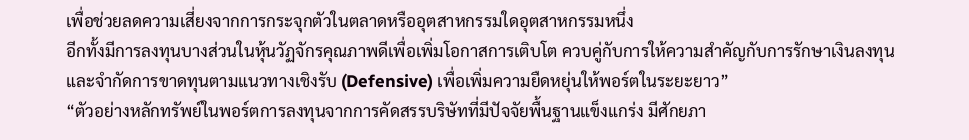เพื่อช่วยลดความเสี่ยงจากการกระจุกตัวในตลาดหรืออุตสาหกรรมใดอุตสาหกรรมหนึ่ง
อีกทั้งมีการลงทุนบางส่วนในหุ้นวัฏจักรคุณภาพดีเพื่อเพิ่มโอกาสการเติบโต ควบคู่กับการให้ความสำคัญกับการรักษาเงินลงทุนและจำกัดการขาดทุนตามแนวทางเชิงรับ (Defensive) เพื่อเพิ่มความยืดหยุ่นให้พอร์ตในระยะยาว”
“ตัวอย่างหลักทรัพย์ในพอร์ตการลงทุนจากการคัดสรรบริษัทที่มีปัจจัยพื้นฐานแข็งแกร่ง มีศักยภา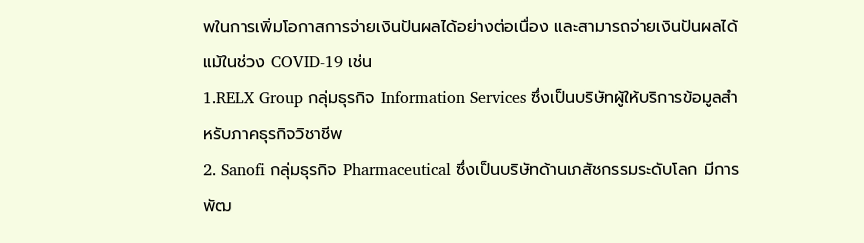พในการเพิ่มโอกาสการจ่ายเงินปันผลได้อย่างต่อเนื่อง และสามารถจ่ายเงินปันผลได้แม้ในช่วง COVID-19 เช่น
1.RELX Group กลุ่มธุรกิจ Information Services ซึ่งเป็นบริษัทผู้ให้บริการข้อมูลสำหรับภาคธุรกิจวิชาชีพ
2. Sanofi กลุ่มธุรกิจ Pharmaceutical ซึ่งเป็นบริษัทด้านเภสัชกรรมระดับโลก มีการพัฒ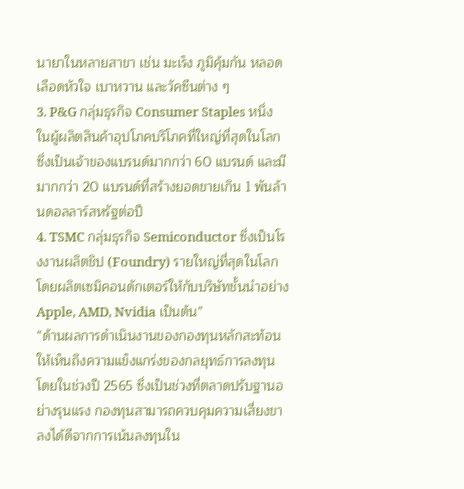นายาในหลายสาขา เช่น มะเร็ง ภูมิคุ้มกัน หลอดเลือดหัวใจ เบาหวาน และวัคซีนต่าง ๆ
3. P&G กลุ่มธุรกิจ Consumer Staples หนึ่งในผู้ผลิตสินค้าอุปโภคบริโภคที่ใหญ่ที่สุดในโลก ซึ่งเป็นเจ้าของแบรนด์มากกว่า 60 แบรนด์ และมีมากกว่า 20 แบรนด์ที่สร้างยอดขายเกิน 1 พันล้านดอลลาร์สหรัฐต่อปี
4. TSMC กลุ่มธุรกิจ Semiconductor ซึ่งเป็นโรงงานผลิตชิป (Foundry) รายใหญ่ที่สุดในโลก โดยผลิตเซมิคอนดักเตอร์ให้กับบริษัทชั้นนำอย่าง Apple, AMD, Nvidia เป็นต้น”
“ด้านผลการดำเนินงานของกองทุนหลักสะท้อนให้เห็นถึงความแข็งแกร่งของกลยุทธ์การลงทุน โดยในช่วงปี 2565 ซึ่งเป็นช่วงที่ตลาดปรับฐานอย่างรุนแรง กองทุนสามารถควบคุมความเสี่ยงขาลงได้ดีจากการเน้นลงทุนใน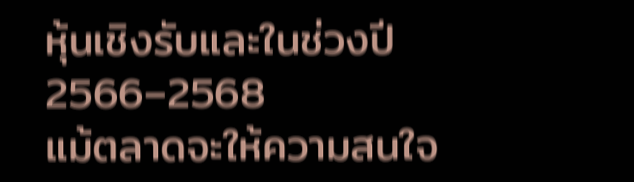หุ้นเชิงรับและในช่วงปี 2566–2568
แม้ตลาดจะให้ความสนใจ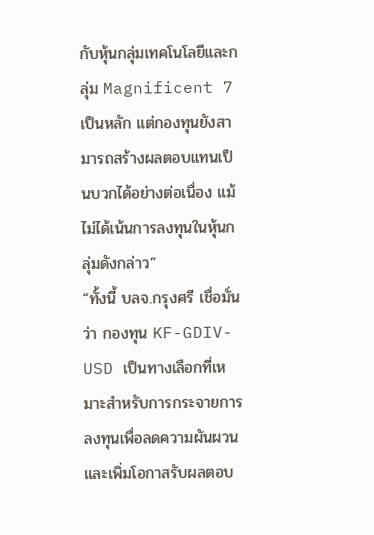กับหุ้นกลุ่มเทคโนโลยีและกลุ่ม Magnificent 7 เป็นหลัก แต่กองทุนยังสามารถสร้างผลตอบแทนเป็นบวกได้อย่างต่อเนื่อง แม้ไม่ได้เน้นการลงทุนในหุ้นกลุ่มดังกล่าว”
“ทั้งนี้ บลจ.กรุงศรี เชื่อมั่นว่า กองทุน KF-GDIV-USD เป็นทางเลือกที่เหมาะสำหรับการกระจายการลงทุนเพื่อลดความผันผวนและเพิ่มโอกาสรับผลตอบ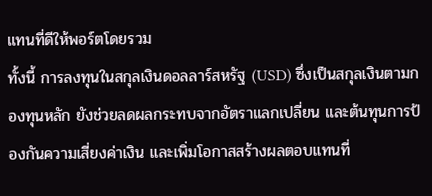แทนที่ดีให้พอร์ตโดยรวม
ทั้งนี้ การลงทุนในสกุลเงินดอลลาร์สหรัฐ (USD) ซึ่งเป็นสกุลเงินตามกองทุนหลัก ยังช่วยลดผลกระทบจากอัตราแลกเปลี่ยน และต้นทุนการป้องกันความเสี่ยงค่าเงิน และเพิ่มโอกาสสร้างผลตอบแทนที่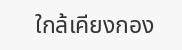ใกล้เคียงกอง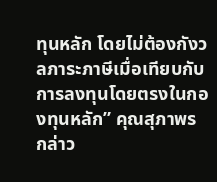ทุนหลัก โดยไม่ต้องกังวลภาระภาษีเมื่อเทียบกับการลงทุนโดยตรงในกองทุนหลัก” คุณสุภาพร กล่าว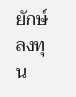ยักษ์ลงทุน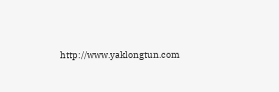http://www.yaklongtun.com